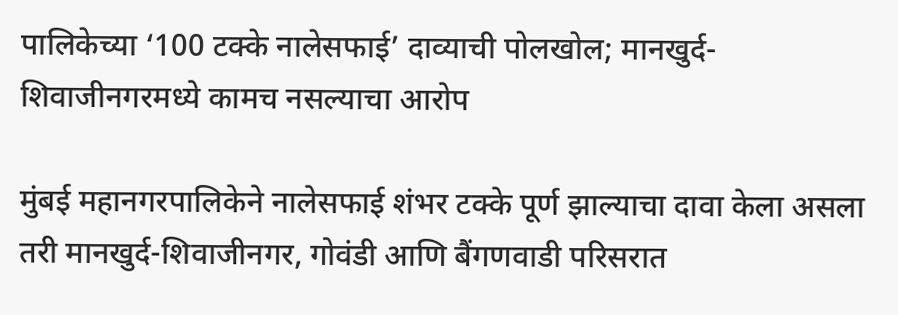पालिकेच्या ‘100 टक्के नालेसफाई’ दाव्याची पोलखोल; मानखुर्द-शिवाजीनगरमध्ये कामच नसल्याचा आरोप

मुंबई महानगरपालिकेने नालेसफाई शंभर टक्के पूर्ण झाल्याचा दावा केला असला तरी मानखुर्द-शिवाजीनगर, गोवंडी आणि बैंगणवाडी परिसरात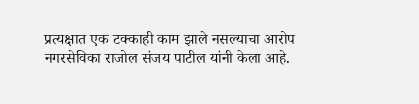प्रत्यक्षात एक टक्काही काम झाले नसल्याचा आरोप नगरसेविका राजोल संजय पाटील यांनी केला आहे.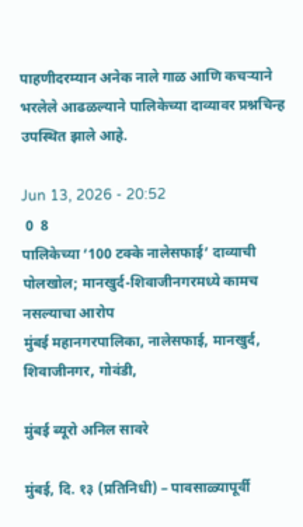पाहणीदरम्यान अनेक नाले गाळ आणि कचऱ्याने भरलेले आढळल्याने पालिकेच्या दाव्यावर प्रश्नचिन्ह उपस्थित झाले आहे.

Jun 13, 2026 - 20:52
 0  8
पालिकेच्या ‘100 टक्के नालेसफाई’ दाव्याची पोलखोल; मानखुर्द-शिवाजीनगरमध्ये कामच नसल्याचा आरोप
मुंबई महानगरपालिका, नालेसफाई, मानखुर्द, शिवाजीनगर, गोवंडी,

मुंबई ब्यूरो अनिल सावरे

मुंबई, दि. १३ (प्रतिनिधी) – पावसाळ्यापूर्वी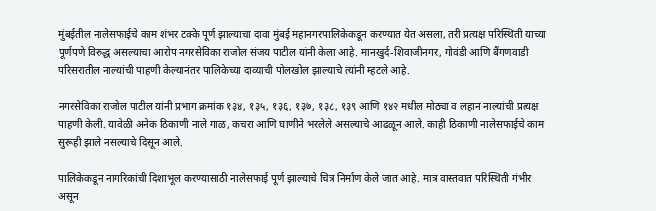मुंबईतील नालेसफाईचे काम शंभर टक्के पूर्ण झाल्याचा दावा मुंबई महानगरपालिकेकडून करण्यात येत असला, तरी प्रत्यक्ष परिस्थिती याच्या पूर्णपणे विरुद्ध असल्याचा आरोप नगरसेविका राजोल संजय पाटील यांनी केला आहे. मानखुर्द-शिवाजीनगर, गोवंडी आणि बैंगणवाडी परिसरातील नाल्यांची पाहणी केल्यानंतर पालिकेच्या दाव्याची पोलखोल झाल्याचे त्यांनी म्हटले आहे.

नगरसेविका राजोल पाटील यांनी प्रभाग क्रमांक १३४, १३५, १३६, १३७, १३८, १३९ आणि १४२ मधील मोठ्या व लहान नाल्यांची प्रत्यक्ष पाहणी केली. यावेळी अनेक ठिकाणी नाले गाळ, कचरा आणि घाणीने भरलेले असल्याचे आढळून आले. काही ठिकाणी नालेसफाईचे काम सुरूही झाले नसल्याचे दिसून आले.

पालिकेकडून नागरिकांची दिशाभूल करण्यासाठी नालेसफाई पूर्ण झाल्याचे चित्र निर्माण केले जात आहे. मात्र वास्तवात परिस्थिती गंभीर असून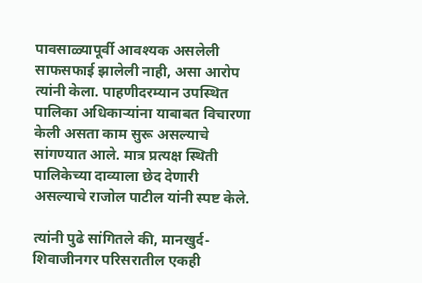पावसाळ्यापूर्वी आवश्यक असलेली साफसफाई झालेली नाही, असा आरोप त्यांनी केला. पाहणीदरम्यान उपस्थित पालिका अधिकाऱ्यांना याबाबत विचारणा केली असता काम सुरू असल्याचे सांगण्यात आले. मात्र प्रत्यक्ष स्थिती पालिकेच्या दाव्याला छेद देणारी असल्याचे राजोल पाटील यांनी स्पष्ट केले.

त्यांनी पुढे सांगितले की, मानखुर्द-शिवाजीनगर परिसरातील एकही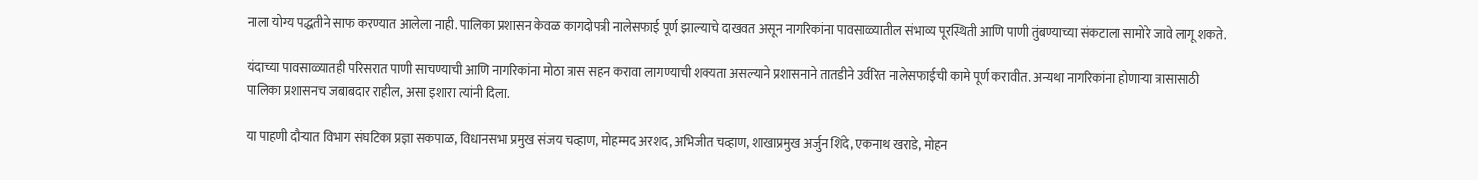नाला योग्य पद्धतीने साफ करण्यात आलेला नाही. पालिका प्रशासन केवळ कागदोपत्री नालेसफाई पूर्ण झाल्याचे दाखवत असून नागरिकांना पावसाळ्यातील संभाव्य पूरस्थिती आणि पाणी तुंबण्याच्या संकटाला सामोरे जावे लागू शकते.

यंदाच्या पावसाळ्यातही परिसरात पाणी साचण्याची आणि नागरिकांना मोठा त्रास सहन करावा लागण्याची शक्यता असल्याने प्रशासनाने तातडीने उर्वरित नालेसफाईची कामे पूर्ण करावीत. अन्यथा नागरिकांना होणाऱ्या त्रासासाठी पालिका प्रशासनच जबाबदार राहील, असा इशारा त्यांनी दिला.

या पाहणी दौऱ्यात विभाग संघटिका प्रज्ञा सकपाळ, विधानसभा प्रमुख संजय चव्हाण, मोहम्मद अरशद, अभिजीत चव्हाण, शाखाप्रमुख अर्जुन शिंदे, एकनाथ खराडे, मोहन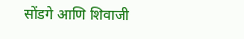सोंडगे आणि शिवाजी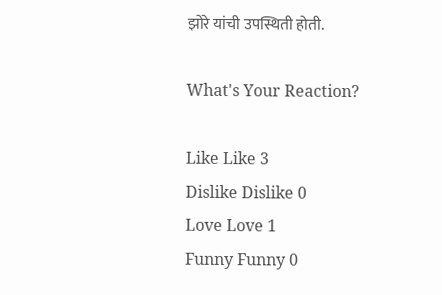झोरे यांची उपस्थिती होती.

What's Your Reaction?

Like Like 3
Dislike Dislike 0
Love Love 1
Funny Funny 0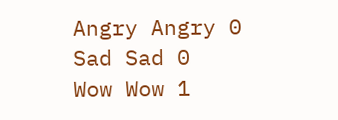Angry Angry 0
Sad Sad 0
Wow Wow 1